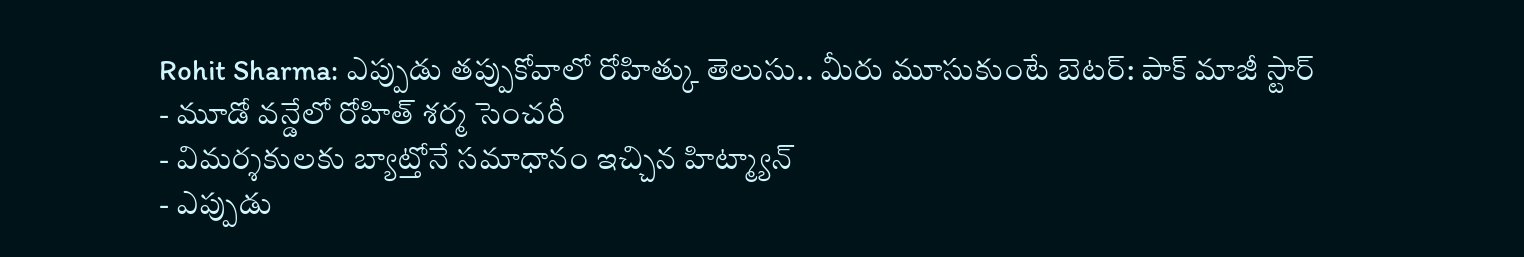Rohit Sharma: ఎప్పుడు తప్పుకోవాలో రోహిత్కు తెలుసు.. మీరు మూసుకుంటే బెటర్: పాక్ మాజీ స్టార్
- మూడో వన్డేలో రోహిత్ శర్మ సెంచరీ
- విమర్శకులకు బ్యాట్తోనే సమాధానం ఇచ్చిన హిట్మ్యాన్
- ఎప్పుడు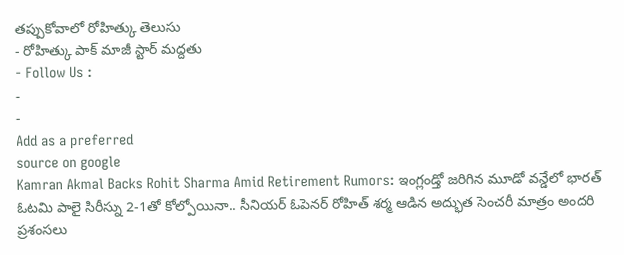తప్పుకోవాలో రోహిత్కు తెలుసు
- రోహిత్కు పాక్ మాజీ స్టార్ మద్దతు
- Follow Us :
-
-
Add as a preferred
source on google
Kamran Akmal Backs Rohit Sharma Amid Retirement Rumors: ఇంగ్లండ్తో జరిగిన మూడో వన్డేలో భారత్ ఓటమి పాలై సిరీస్ను 2-1తో కోల్పోయినా.. సీనియర్ ఓపెనర్ రోహిత్ శర్మ ఆడిన అద్భుత సెంచరీ మాత్రం అందరి ప్రశంసలు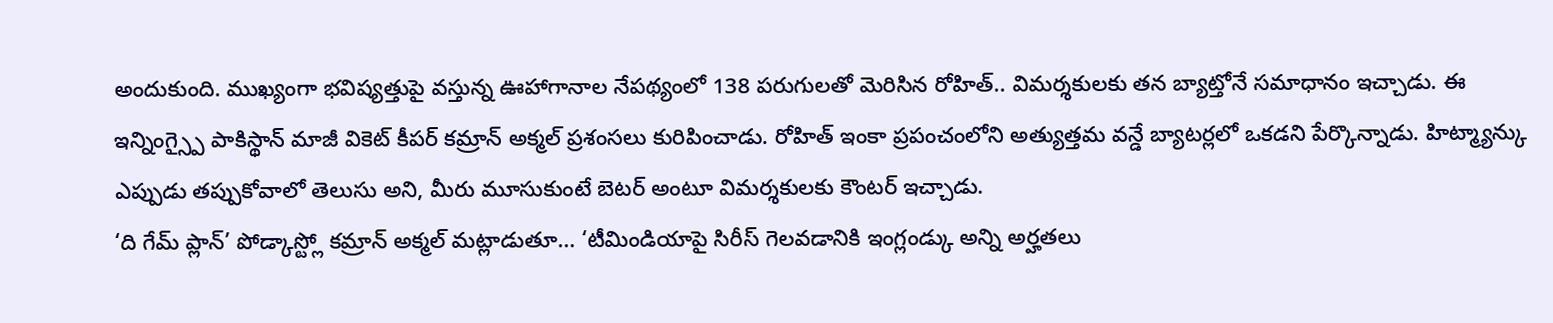అందుకుంది. ముఖ్యంగా భవిష్యత్తుపై వస్తున్న ఊహాగానాల నేపథ్యంలో 138 పరుగులతో మెరిసిన రోహిత్.. విమర్శకులకు తన బ్యాట్తోనే సమాధానం ఇచ్చాడు. ఈ ఇన్నింగ్స్పై పాకిస్థాన్ మాజీ వికెట్ కీపర్ కమ్రాన్ అక్మల్ ప్రశంసలు కురిపించాడు. రోహిత్ ఇంకా ప్రపంచంలోని అత్యుత్తమ వన్డే బ్యాటర్లలో ఒకడని పేర్కొన్నాడు. హిట్మ్యాన్కు ఎప్పుడు తప్పుకోవాలో తెలుసు అని, మీరు మూసుకుంటే బెటర్ అంటూ విమర్శకులకు కౌంటర్ ఇచ్చాడు.
‘ది గేమ్ ప్లాన్’ పోడ్కాస్ట్లో కమ్రాన్ అక్మల్ మట్లాడుతూ… ‘టీమిండియాపై సిరీస్ గెలవడానికి ఇంగ్లండ్కు అన్ని అర్హతలు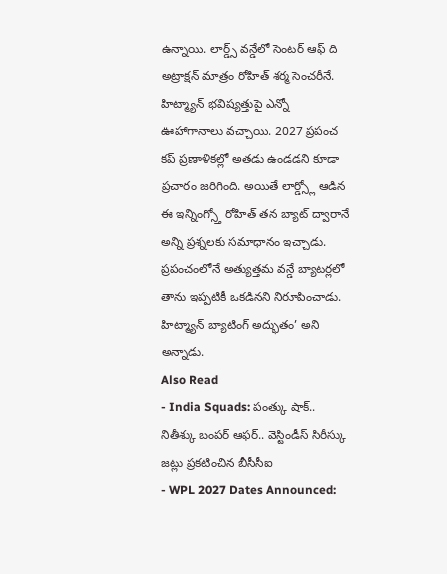ఉన్నాయి. లార్డ్స్ వన్డేలో సెంటర్ ఆఫ్ ది అట్రాక్షన్ మాత్రం రోహిత్ శర్మ సెంచరీనే. హిట్మ్యాన్ భవిష్యత్తుపై ఎన్నో ఊహాగానాలు వచ్చాయి. 2027 ప్రపంచ కప్ ప్రణాళికల్లో అతడు ఉండడని కూడా ప్రచారం జరిగింది. అయితే లార్డ్స్లో ఆడిన ఈ ఇన్నింగ్స్తో రోహిత్ తన బ్యాట్ ద్వారానే అన్ని ప్రశ్నలకు సమాధానం ఇచ్చాడు. ప్రపంచంలోనే అత్యుత్తమ వన్డే బ్యాటర్లలో తాను ఇప్పటికీ ఒకడినని నిరూపించాడు. హిట్మ్యాన్ బ్యాటింగ్ అద్భుతం’ అని అన్నాడు.
Also Read
- India Squads: పంత్కు షాక్.. నితీశ్కు బంపర్ ఆఫర్.. వెస్టిండీస్ సిరీస్కు జట్లు ప్రకటించిన బీసీసీఐ
- WPL 2027 Dates Announced: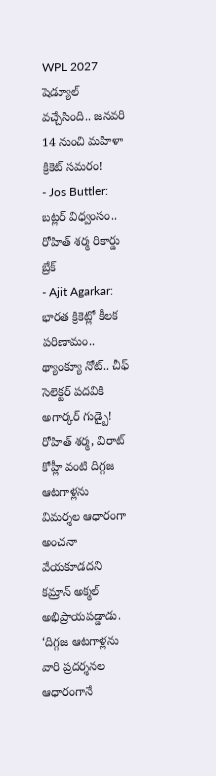WPL 2027 షెడ్యూల్ వచ్చేసింది.. జనవరి 14 నుంచి మహిళా క్రికెట్ సమరం!
- Jos Buttler: బట్లర్ విధ్వంసం.. రోహిత్ శర్మ రికార్డు బ్రేక్
- Ajit Agarkar: భారత క్రికెట్లో కీలక పరిణామం.. థ్యాంక్యూ నోట్.. చీఫ్ సెలెక్టర్ పదవికి అగార్కర్ గుడ్బై!
రోహిత్ శర్మ, విరాట్ కోహ్లీ వంటి దిగ్గజ ఆటగాళ్లను విమర్శల ఆధారంగా అంచనా వేయకూడదని కమ్రాన్ అక్మల్ అభిప్రాయపడ్డాడు. ‘దిగ్గజ ఆటగాళ్లను వారి ప్రదర్శనల ఆధారంగానే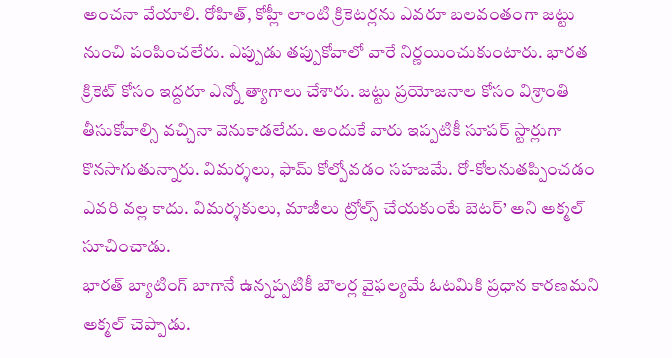అంచనా వేయాలి. రోహిత్, కోహ్లీ లాంటి క్రికెటర్లను ఎవరూ బలవంతంగా జట్టు నుంచి పంపించలేరు. ఎప్పుడు తప్పుకోవాలో వారే నిర్ణయించుకుంటారు. భారత క్రికెట్ కోసం ఇద్దరూ ఎన్నో త్యాగాలు చేశారు. జట్టు ప్రయోజనాల కోసం విశ్రాంతి తీసుకోవాల్సి వచ్చినా వెనుకాడలేదు. అందుకే వారు ఇప్పటికీ సూపర్ స్టార్లుగా కొనసాగుతున్నారు. విమర్శలు, ఫామ్ కోల్పోవడం సహజమే. రో-కోలనుతప్పించడం ఎవరి వల్ల కాదు. విమర్శకులు, మాజీలు ట్రోల్స్ చేయకుంటే బెటర్’ అని అక్మల్ సూచించాడు.
భారత్ బ్యాటింగ్ బాగానే ఉన్నప్పటికీ బౌలర్ల వైఫల్యమే ఓటమికి ప్రధాన కారణమని అక్మల్ చెప్పాడు.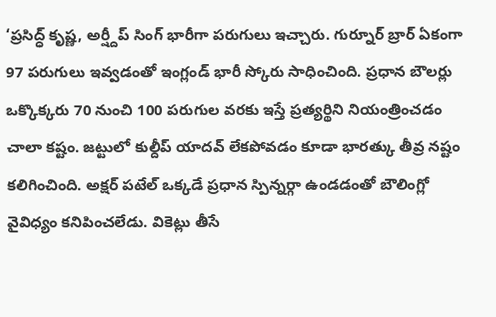‘ప్రసిద్ధ్ కృష్ణ, అర్ష్దీప్ సింగ్ భారీగా పరుగులు ఇచ్చారు. గుర్నూర్ బ్రార్ ఏకంగా 97 పరుగులు ఇవ్వడంతో ఇంగ్లండ్ భారీ స్కోరు సాధించింది. ప్రధాన బౌలర్లు ఒక్కొక్కరు 70 నుంచి 100 పరుగుల వరకు ఇస్తే ప్రత్యర్థిని నియంత్రించడం చాలా కష్టం. జట్టులో కుల్దీప్ యాదవ్ లేకపోవడం కూడా భారత్కు తీవ్ర నష్టం కలిగించింది. అక్షర్ పటేల్ ఒక్కడే ప్రధాన స్పిన్నర్గా ఉండడంతో బౌలింగ్లో వైవిధ్యం కనిపించలేడు. వికెట్లు తీసే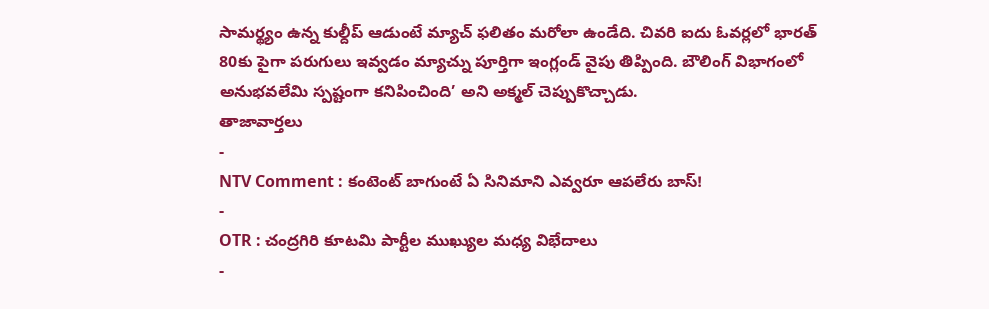సామర్థ్యం ఉన్న కుల్దీప్ ఆడుంటే మ్యాచ్ ఫలితం మరోలా ఉండేది. చివరి ఐదు ఓవర్లలో భారత్ 80కు పైగా పరుగులు ఇవ్వడం మ్యాచ్ను పూర్తిగా ఇంగ్లండ్ వైపు తిప్పింది. బౌలింగ్ విభాగంలో అనుభవలేమి స్పష్టంగా కనిపించింది’ అని అక్మల్ చెప్పుకొచ్చాడు.
తాజావార్తలు
-
NTV Comment : కంటెంట్ బాగుంటే ఏ సినిమాని ఎవ్వరూ ఆపలేరు బాస్!
-
OTR : చంద్రగిరి కూటమి పార్టీల ముఖ్యుల మధ్య విభేదాలు
-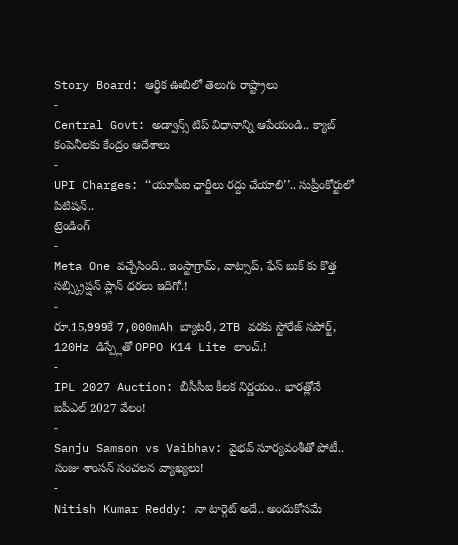Story Board: ఆర్థిక ఊబిలో తెలుగు రాష్ట్రాలు
-
Central Govt: అడ్వాన్స్ టిప్ విధానాన్ని ఆపేయండి.. క్యాబ్ కంపెనీలకు కేంద్రం ఆదేశాలు
-
UPI Charges: ‘‘యూపీఐ ఛార్జీలు రద్దు చేయాలి’’.. సుప్రీంకోర్టులో పిటిషన్..
ట్రెండింగ్
-
Meta One వచ్చేసింది.. ఇంస్టాగ్రామ్, వాట్సాప్, ఫేస్ బుక్ కు కొత్త సబ్స్క్రిప్షన్ ప్లాన్ ధరలు ఇదిగో.!
-
రూ.15,999కే 7,000mAh బ్యాటరీ, 2TB వరకు స్టోరేజ్ సపోర్ట్, 120Hz డిస్ప్లేతో OPPO K14 Lite లాంచ్.!
-
IPL 2027 Auction: బీసీసీఐ కీలక నిర్ణయం.. భారత్లోనే ఐపీఎల్ 2027 వేలం!
-
Sanju Samson vs Vaibhav: వైభవ్ సూర్యవంశీతో పోటీ.. సంజు శాంసన్ సంచలన వ్యాఖ్యలు!
-
Nitish Kumar Reddy: నా టార్గెట్ అదే.. అందుకోసమే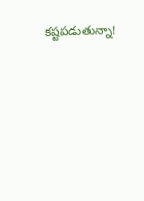కష్టపడుతున్నా!